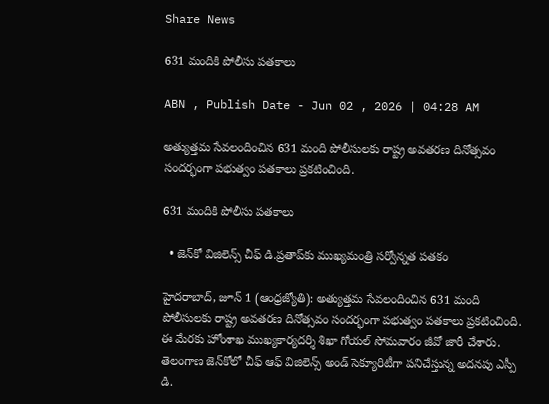Share News

631 మందికి పోలీసు పతకాలు

ABN , Publish Date - Jun 02 , 2026 | 04:28 AM

అత్యుత్తమ సేవలందించిన 631 మంది పోలీసులకు రాష్ట్ర అవతరణ దినోత్సవం సందర్భంగా పభుత్వం పతకాలు ప్రకటించింది.

631 మందికి పోలీసు పతకాలు

  • జెన్‌కో విజిలెన్స్‌ చీఫ్‌ డి.ప్రతాప్‌కు ముఖ్యమంత్రి సర్వోన్నత పతకం

హైదరాబాద్‌, జూన్‌ 1 (ఆంధ్రజ్యోతి): అత్యుత్తమ సేవలందించిన 631 మంది పోలీసులకు రాష్ట్ర అవతరణ దినోత్సవం సందర్భంగా పభుత్వం పతకాలు ప్రకటించింది. ఈ మేరకు హోంశాఖ ముఖ్యకార్యదర్శి శిఖా గోయల్‌ సోమవారం జీవో జారీ చేశారు. తెలంగాణ జెన్‌కోలో చీఫ్‌ ఆఫ్‌ విజిలెన్స్‌ అండ్‌ సెక్యూరిటీగా పనిచేస్తున్న అదనపు ఎస్పీ డి.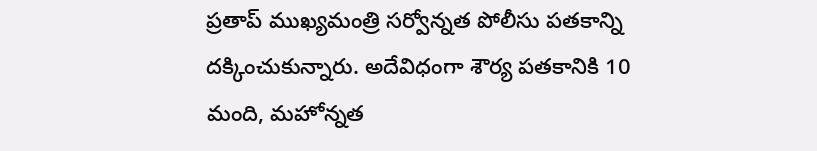ప్రతాప్‌ ముఖ్యమంత్రి సర్వోన్నత పోలీసు పతకాన్ని దక్కించుకున్నారు. అదేవిధంగా శౌర్య పతకానికి 10 మంది, మహోన్నత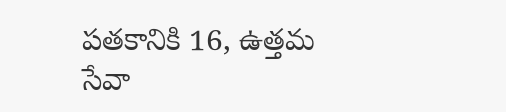పతకానికి 16, ఉత్తమ సేవా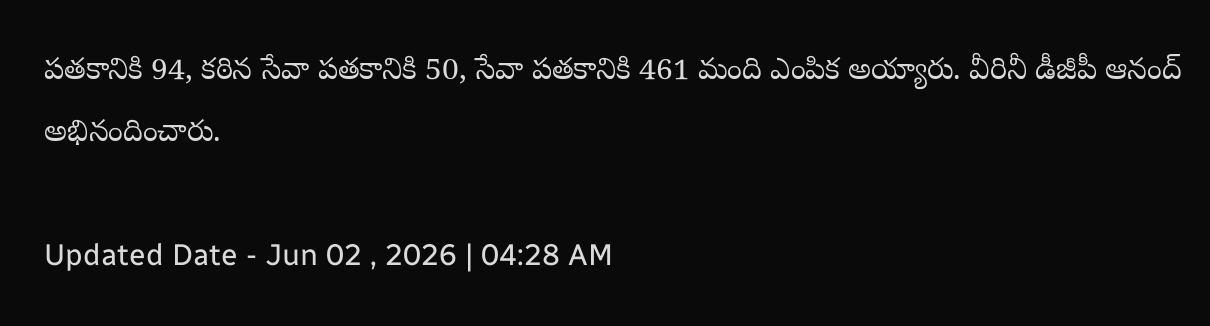పతకానికి 94, కఠిన సేవా పతకానికి 50, సేవా పతకానికి 461 మంది ఎంపిక అయ్యారు. వీరినీ డీజీపీ ఆనంద్‌ అభినందించారు.

Updated Date - Jun 02 , 2026 | 04:28 AM